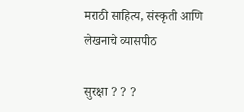मराठी साहित्य, संस्कृती आणि लेखनाचे व्यासपीठ

सुरक्षा ? ? ?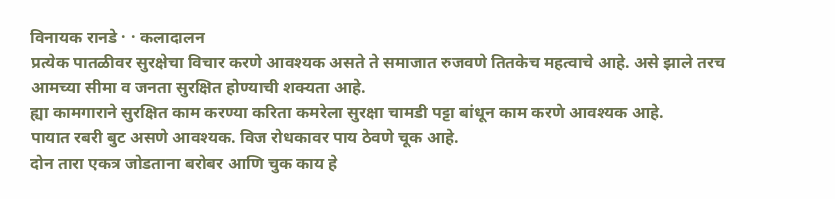विनायक रानडे · · कलादालन
प्रत्येक पातळीवर सुरक्षेचा विचार करणे आवश्यक असते ते समाजात रुजवणे तितकेच महत्वाचे आहे. असे झाले तरच आमच्या सीमा व जनता सुरक्षित होण्याची शक्यता आहे.
ह्या कामगाराने सुरक्षित काम करण्या करिता कमरेला सुरक्षा चामडी पट्टा बांधून काम करणे आवश्यक आहे.
पायात रबरी बुट असणे आवश्यक. विज रोधकावर पाय ठेवणे चूक आहे.
दोन तारा एकत्र जोडताना बरोबर आणि चुक काय हे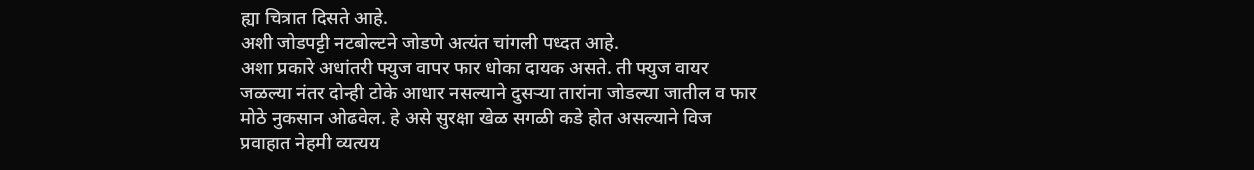ह्या चित्रात दिसते आहे.
अशी जोडपट्टी नटबोल्टने जोडणे अत्यंत चांगली पध्दत आहे.
अशा प्रकारे अधांतरी फ्युज वापर फार धोका दायक असते. ती फ्युज वायर जळल्या नंतर दोन्ही टोके आधार नसल्याने दुसर्‍या तारांना जोडल्या जातील व फार मोठे नुकसान ओढवेल. हे असे सुरक्षा खेळ सगळी कडे होत असल्याने विज प्रवाहात नेहमी व्यत्यय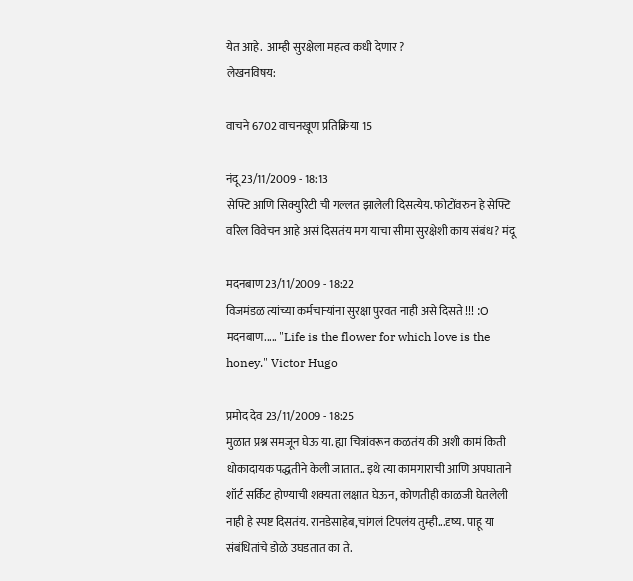येत आहे.  आम्ही सुरक्षेला महत्व कधी देणार ?
लेखनविषय:

वाचने 6702 वाचनखूण प्रतिक्रिया 15

नंदू 23/11/2009 - 18:13
सेफ्टि आणि सिक्युरिटी ची गल्लत झालेली दिसत्येय. फोटोंवरुन हे सेफ्टि वरिल विवेचन आहे असं दिसतंय मग याचा सीमा सुरक्षेशी काय संबंध? मंदू

मदनबाण 23/11/2009 - 18:22
विजमंडळ त्यांच्या कर्मचार्‍यांना सुरक्षा पुरवत नाही असे दिसते !!! :O मदनबाण..... "Life is the flower for which love is the honey." Victor Hugo

प्रमोद देव 23/11/2009 - 18:25
मुळात प्रश्न समजून घेऊ या. ह्या चित्रांवरून कळतंय की अशी कामं किती धोकादायक पद्धतीने केली जातात.. इथे त्या कामगाराची आणि अपघाताने शॉर्ट सर्किट होण्याची शक्यता लक्षात घेऊन, कोणतीही काळजी घेतलेली नाही हे स्पष्ट दिसतंय. रानडेसाहेब,चांगलं टिपलंय तुम्ही...दृष्य. पाहू या संबंधितांचे डोळे उघडतात का ते.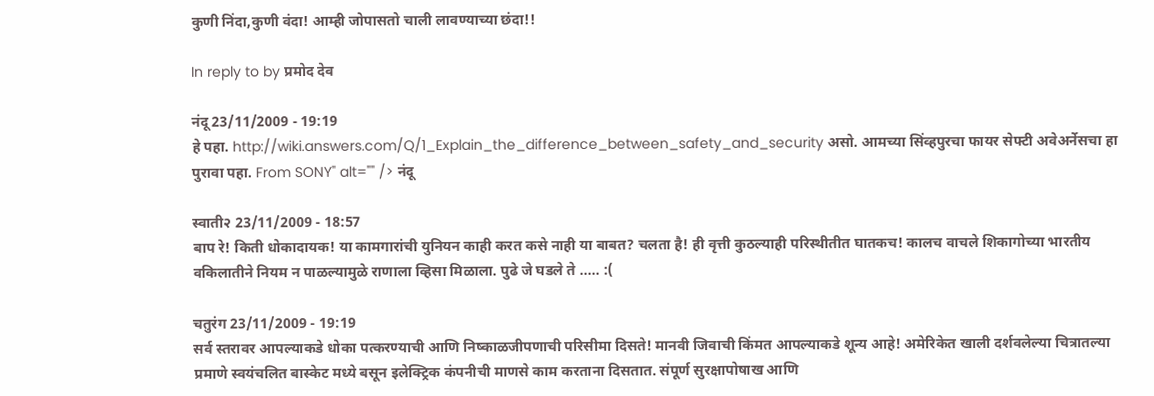कुणी निंदा,कुणी वंदा! आम्ही जोपासतो चाली लावण्याच्या छंदा!!

In reply to by प्रमोद देव

नंदू 23/11/2009 - 19:19
हे पहा. http://wiki.answers.com/Q/1_Explain_the_difference_between_safety_and_security असो. आमच्या सिंव्हपुरचा फायर सेफ्टी अवेअर्नेसचा हा पुरावा पहा. From SONY" alt="" /> नंदू

स्वाती२ 23/11/2009 - 18:57
बाप रे! किती धोकादायक! या कामगारांची युनियन काही करत कसे नाही या बाबत? चलता है! ही वृत्ती कुठल्याही परिस्थीतीत घातकच! कालच वाचले शिकागोच्या भारतीय वकिलातीने नियम न पाळल्यामुळे राणाला व्हिसा मिळाला. पुढे जे घडले ते ..... :(

चतुरंग 23/11/2009 - 19:19
सर्व स्तरावर आपल्याकडे धोका पत्करण्याची आणि निष्काळजीपणाची परिसीमा दिसते! मानवी जिवाची किंमत आपल्याकडे शून्य आहे! अमेरिकेत खाली दर्शवलेल्या चित्रातल्या प्रमाणे स्वयंचलित बास्केट मध्ये बसून इलेक्ट्रिक कंपनीची माणसे काम करताना दिसतात. संपूर्ण सुरक्षापोषाख आणि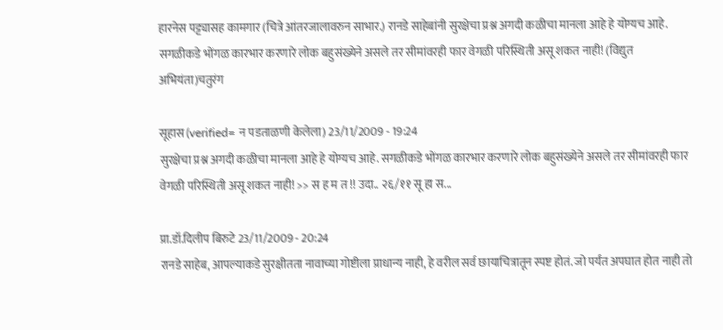हारनेस पट्ट्यासह कामगार (चित्रे आंतरजालावरुन साभार.) रानडे साहेबांनी सुरक्षेचा प्रश्न अगदी कळीचा मानला आहे हे योग्यच आहे. सगळीकडे भोंगळ कारभार करणारे लोक बहुसंख्येने असले तर सीमांवरही फार वेगळी परिस्थिती असू शकत नाही! (विद्युत अभियंता)चतुरंग

सूहास (verified= न पडताळणी केलेला) 23/11/2009 - 19:24
सुरक्षेचा प्रश्न अगदी कळीचा मानला आहे हे योग्यच आहे. सगळीकडे भोंगळ कारभार करणारे लोक बहुसंख्येने असले तर सीमांवरही फार वेगळी परिस्थिती असू शकत नाही! >> स ह म त !! उदा.. २६/११ सू हा स...

प्रा.डॉ.दिलीप बिरुटे 23/11/2009 - 20:24
रानडे साहेब, आपल्याकडे सुरक्षीतता नावाच्या गोष्टीला प्राधान्य नाही, हे वरील सर्व छायाचित्रातून स्पष्ट होतं. जो पर्यंत अपघात होत नाही तो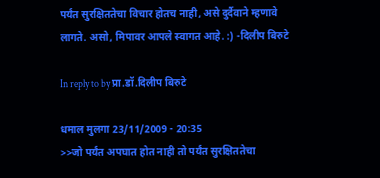पर्यंत सुरक्षिततेचा विचार होतच नाही, असे दुर्दैवाने म्हणावे लागते. असो, मिपावर आपले स्वागत आहे. :) -दिलीप बिरुटे

In reply to by प्रा.डॉ.दिलीप बिरुटे

धमाल मुलगा 23/11/2009 - 20:35
>>जो पर्यंत अपघात होत नाही तो पर्यंत सुरक्षिततेचा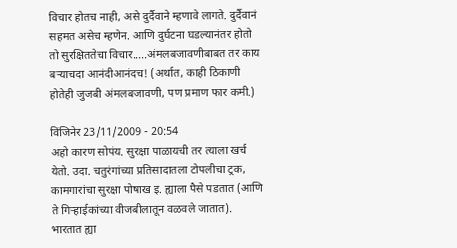विचार होतच नाही, असे दुर्दैवाने म्हणावे लागते. दुर्दैवानं सहमत असेच म्हणेन. आणि दुर्घटना घडल्यानंतर होतो तो सुरक्षिततेचा विचार.....अंमलबजावणीबाबत तर काय बर्‍याचदा आनंदीआनंदच! (अर्थात, काही ठिकाणी होतेही जुजबी अंमलबजावणी, पण प्रमाण फार कमी.)

विंजिनेर 23/11/2009 - 20:54
अहो कारण सोपंय. सुरक्षा पाळायची तर त्याला खर्च येतो. उदा. चतुरंगांच्या प्रतिसादातला टोपलीचा ट्रक, कामगारांचा सुरक्षा पोषाख इ. ह्याला पैसे पडतात (आणि ते गिर्‍हाईकांच्या वीजबीलातून वळवले जातात). भारतात ह्या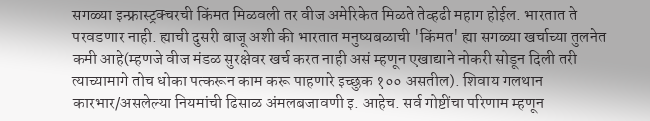सगळ्या इन्फ्रास्ट्रक्चरची किंमत मिळवली तर वीज अमेरिकेत मिळते तेव्हढी महाग होईल. भारतात ते परवडणार नाही. ह्याची दुसरी बाजू अशी की भारतात मनुष्यबळाची 'किंमत' ह्या सगळ्या खर्चाच्या तुलनेत कमी आहे(म्हणजे वीज मंडळ सुरक्षेवर खर्च करत नाही असं म्हणून एखाद्याने नोकरी सोडून दिली तरी त्याच्यामागे तोच धोका पत्करून काम करू पाहणारे इच्छुक १०० असतील). शिवाय गलथान कारभार/असलेल्या नियमांची ढिसाळ अंमलबजावणी इ. आहेच. सर्व गोष्टींचा परिणाम म्हणून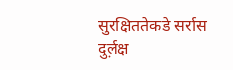सुरक्षिततेकडे सर्रास दुर्ल़क्ष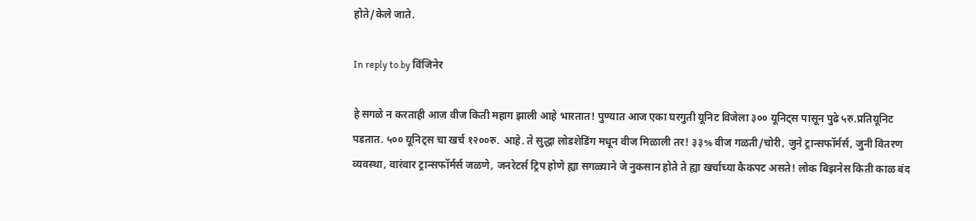होते/केले जाते.

In reply to by विंजिनेर

हे सगळे न करताही आज वीज किती महाग झाली आहे भारतात! पुण्यात आज एका घरगुती यूनिट विजेला ३०० यूनिट्स पासून पुढे ५रु.प्रतियूनिट पडतात. ५०० यूनिट्स चा खर्च १२००रु. आहे. ते सुद्धा लोडशेडिंग मधून वीज मिळाली तर! ३३% वीज गळती/चोरी, जुने ट्रान्सफॉर्मर्स, जुनी वितरण व्यवस्था, वारंवार ट्रान्सफॉर्मर्स जळणे, जनरेटर्स ट्रिप होणे ह्या सगळ्याने जे नुकसान होते ते ह्या खर्चाच्या कैकपट असते! लोक बिझनेस किती काळ बंद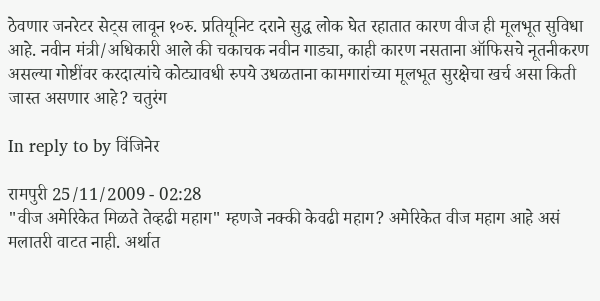ठेवणार जनरेटर सेट्स लावून १०रु. प्रतियूनिट दराने सुद्ध लोक घेत रहातात कारण वीज ही मूलभूत सुविधा आहे. नवीन मंत्री/अधिकारी आले की चकाचक नवीन गाड्या, काही कारण नसताना ऑफिसचे नूतनीकरण असल्या गोष्टींवर करदात्यांचे कोट्यावधी रुपये उधळताना कामगारांच्या मूलभूत सुरक्षेचा खर्च असा किती जास्त असणार आहे? चतुरंग

In reply to by विंजिनेर

रामपुरी 25/11/2009 - 02:28
"वीज अमेरिकेत मिळते तेव्हढी महाग" म्हणजे नक्की केवढी महाग? अमेरिकेत वीज महाग आहे असं मलातरी वाटत नाही. अर्थात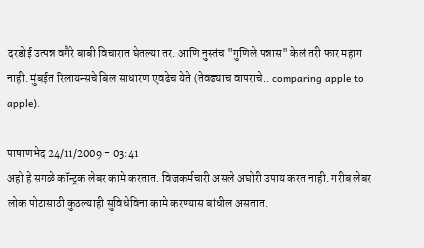दरडोई उत्पन्न वगैरे बाबी विचारात घेतल्या तर. आणि नुस्तंच "गुणिले पन्नास" केलं तरी फार महाग नाही. मुंबईत रिलायन्सचे बिल साधारण एवढेच येते (तेवढ्याच वापराचे.. comparing apple to apple).

पाषाणभेद 24/11/2009 - 03:41
अहो हे सगळे कॉन्ट्रक लेबर कामे करतात. विजकर्मचारी असले अघोरी उपाय करत नाही. गरीब लेबर लोक पोटासाठी कुठल्याही सुविधेविना कामे करण्यास बांधील असतात.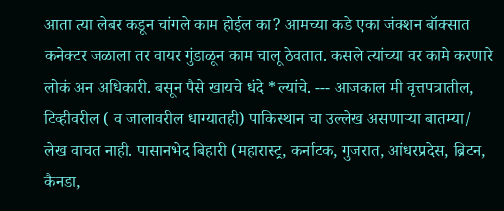आता त्या लेबर कडून चांगले काम होईल का? आमच्या कडे एका जंक्शन बॉक्सात कनेक्टर जळाला तर वायर गुंडाळून काम चालू ठेवतात. कसले त्यांच्या वर कामे करणारे लोकं अन अधिकारी. बसून पैसे खायचे धंदे *ल्यांचे. --- आजकाल मी वृत्तपत्रातील, टिव्हीवरील ( व जालावरील धाग्यातही) पाकिस्थान चा उल्लेख असणार्‍या बातम्या/ लेख वाचत नाही. पासानभेद बिहारी (महारास्ट्र, कर्नाटक, गुजरात, आंधरप्रदेस, ब्रिटन, कैनडा,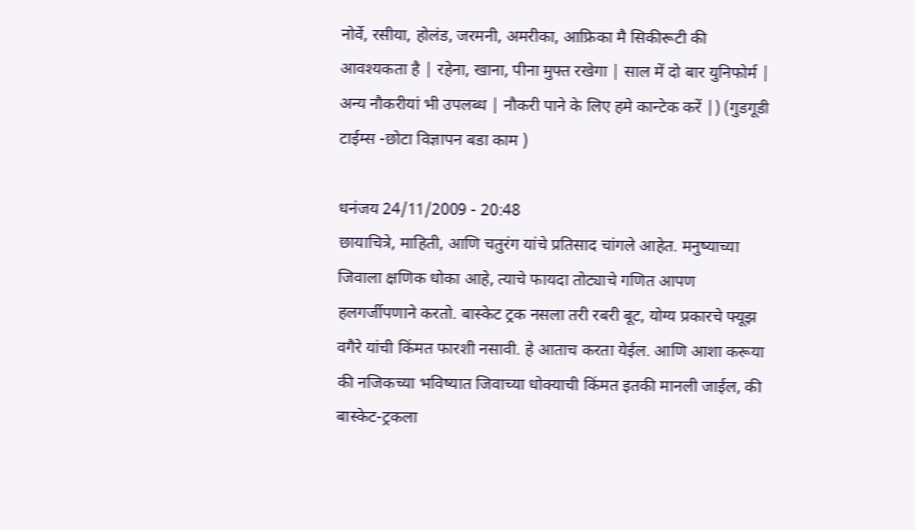नोर्वे, रसीया, होलंड, जरमनी, अमरीका, आफ्रिका मै सिकीरूटी की आवश्यकता है | रहेना, खाना, पीना मुफ्त रखेगा | साल में दो बार युनिफोर्म | अन्य नौकरीयां भी उपलब्ध | नौकरी पाने के लिए हमे कान्टेक करें |) (गुडगूडी टाईम्स -छोटा विज्ञापन बडा काम )

धनंजय 24/11/2009 - 20:48
छायाचित्रे, माहिती, आणि चतुरंग यांचे प्रतिसाद चांगले आहेत. मनुष्याच्या जिवाला क्षणिक धोका आहे, त्याचे फायदा तोट्याचे गणित आपण हलगर्जीपणाने करतो. बास्केट ट्रक नसला तरी रबरी बूट, योग्य प्रकारचे फ्यूझ वगैरे यांची किंमत फारशी नसावी. हे आताच करता येईल. आणि आशा करूया की नजिकच्या भविष्यात जिवाच्या धोक्याची किंमत इतकी मानली जाईल, की बास्केट-ट्रकला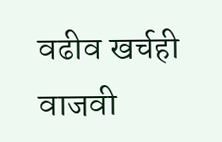वढीव खर्चही वाजवी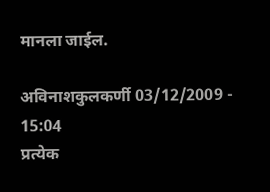मानला जाईल.

अविनाशकुलकर्णी 03/12/2009 - 15:04
प्रत्येक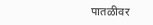पातळीवर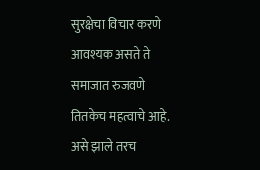सुरक्षेचा विचार करणे आवश्यक असते ते समाजात रुजवणे तितकेच महत्वाचे आहे. असे झाले तरच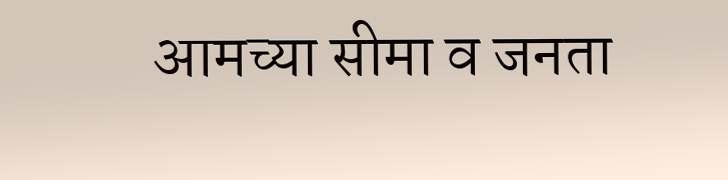आमच्या सीमा व जनता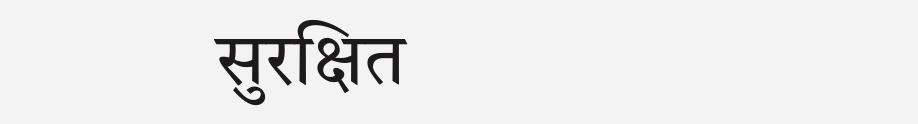सुरक्षित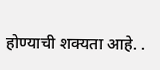होण्याची शक्यता आहे. .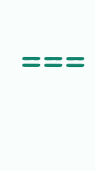===